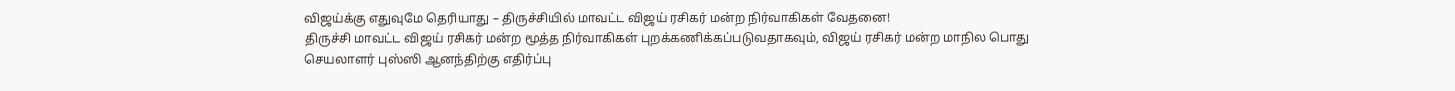விஜய்க்கு எதுவுமே தெரியாது – திருச்சியில் மாவட்ட விஜய் ரசிகர் மன்ற நிர்வாகிகள் வேதனை!
திருச்சி மாவட்ட விஜய் ரசிகர் மன்ற மூத்த நிர்வாகிகள் புறக்கணிக்கப்படுவதாகவும், விஜய் ரசிகர் மன்ற மாநில பொது செயலாளர் புஸ்ஸி ஆனந்திற்கு எதிர்ப்பு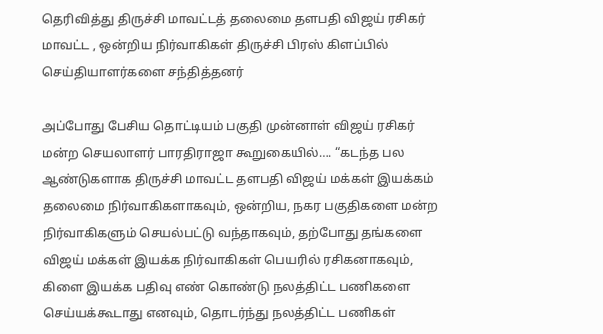தெரிவித்து திருச்சி மாவட்டத் தலைமை தளபதி விஜய் ரசிகர் மாவட்ட , ஒன்றிய நிர்வாகிகள் திருச்சி பிரஸ் கிளப்பில் செய்தியாளர்களை சந்தித்தனர்

அப்போது பேசிய தொட்டியம் பகுதி முன்னாள் விஜய் ரசிகர் மன்ற செயலாளர் பாரதிராஜா கூறுகையில்…. “கடந்த பல ஆண்டுகளாக திருச்சி மாவட்ட தளபதி விஜய் மக்கள் இயக்கம் தலைமை நிர்வாகிகளாகவும், ஒன்றிய, நகர பகுதிகளை மன்ற நிர்வாகிகளும் செயல்பட்டு வந்தாகவும், தற்போது தங்களை விஜய் மக்கள் இயக்க நிர்வாகிகள் பெயரில் ரசிகனாகவும், கிளை இயக்க பதிவு எண் கொண்டு நலத்திட்ட பணிகளை செய்யக்கூடாது எனவும், தொடர்ந்து நலத்திட்ட பணிகள்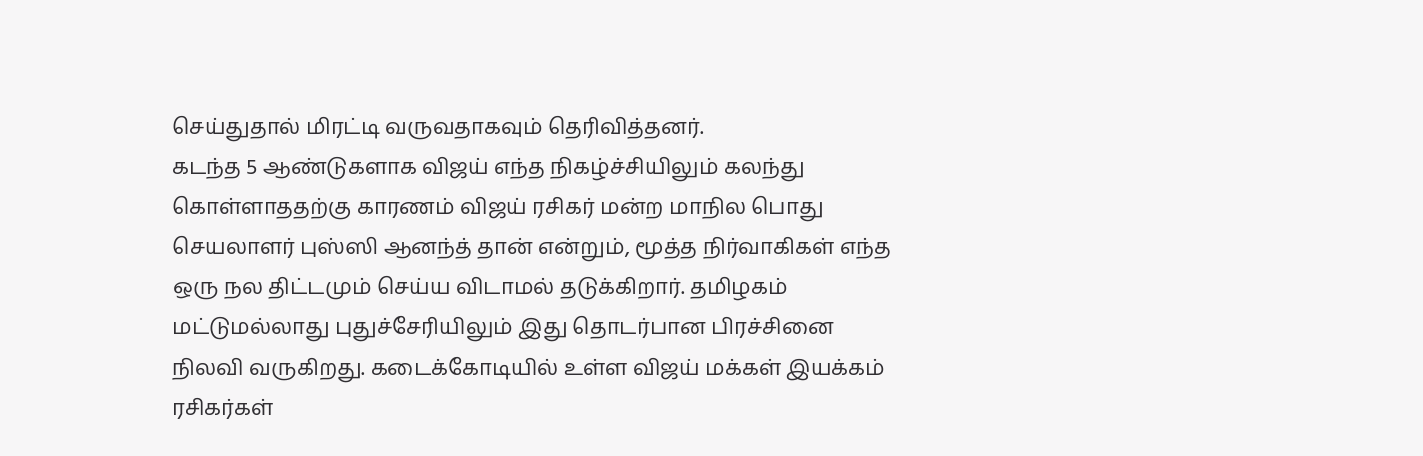செய்துதால் மிரட்டி வருவதாகவும் தெரிவித்தனர்.
கடந்த 5 ஆண்டுகளாக விஜய் எந்த நிகழ்ச்சியிலும் கலந்து கொள்ளாததற்கு காரணம் விஜய் ரசிகர் மன்ற மாநில பொது செயலாளர் புஸ்ஸி ஆனந்த் தான் என்றும், மூத்த நிர்வாகிகள் எந்த ஒரு நல திட்டமும் செய்ய விடாமல் தடுக்கிறார். தமிழகம் மட்டுமல்லாது புதுச்சேரியிலும் இது தொடர்பான பிரச்சினை நிலவி வருகிறது. கடைக்கோடியில் உள்ள விஜய் மக்கள் இயக்கம் ரசிகர்கள்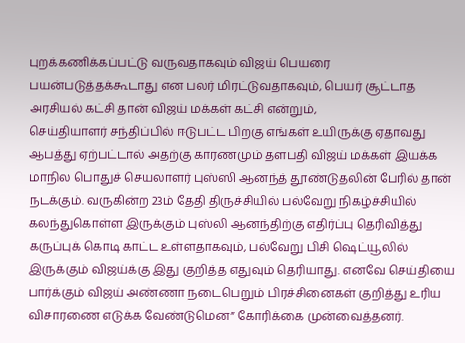புறக்கணிக்கப்பட்டு வருவதாகவும் விஜய் பெயரை பயன்படுத்தக்கூடாது என பலர் மிரட்டுவதாகவும், பெயர் சூட்டாத அரசியல் கட்சி தான் விஜய் மக்கள் கட்சி என்றும்,
செய்தியாளர் சந்திப்பில் ஈடுபட்ட பிறகு எங்கள் உயிருக்கு ஏதாவது ஆபத்து ஏற்பட்டால் அதற்கு காரணமும் தளபதி விஜய் மக்கள் இயக்க மாநில பொதுச் செயலாளர் புஸ்ஸி ஆனந்த் தூண்டுதலின் பேரில் தான் நடக்கும். வருகின்ற 23ம் தேதி திருச்சியில் பல்வேறு நிகழ்ச்சியில் கலந்துகொள்ள இருக்கும் புஸ்லி ஆனந்திற்கு எதிர்ப்பு தெரிவித்து கருப்புக் கொடி காட்ட உள்ளதாகவும், பல்வேறு பிசி ஷெட்யூலில் இருக்கும் விஜய்க்கு இது குறித்த எதுவும் தெரியாது. எனவே செய்தியை பார்க்கும் விஜய் அண்ணா நடைபெறும் பிரச்சினைகள் குறித்து உரிய விசாரணை எடுக்க வேண்டுமென” கோரிக்கை முன்வைத்தனர்.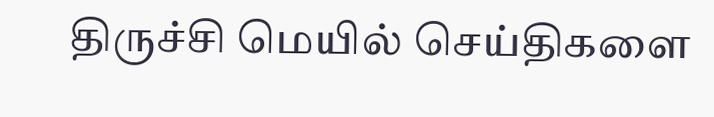திருச்சி மெயில் செய்திகளை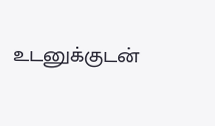உடனுக்குடன்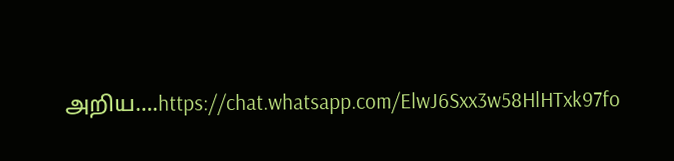அறிய….https://chat.whatsapp.com/ElwJ6Sxx3w58HlHTxk97fo